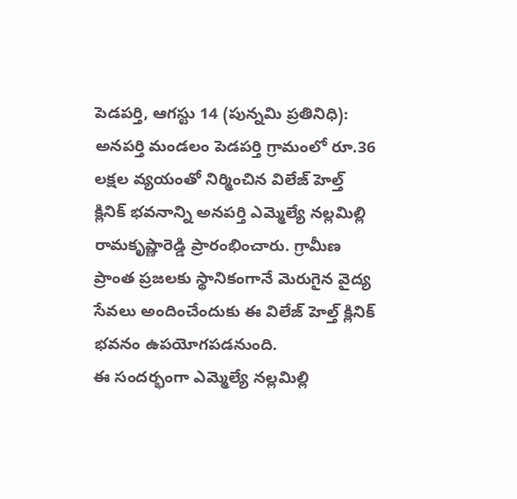పెడపర్తి, ఆగస్టు 14 (పున్నమి ప్రతినిధి): అనపర్తి మండలం పెడపర్తి గ్రామంలో రూ.36 లక్షల వ్యయంతో నిర్మించిన విలేజ్ హెల్త్ క్లినిక్ భవనాన్ని అనపర్తి ఎమ్మెల్యే నల్లమిల్లి రామకృష్ణారెడ్డి ప్రారంభించారు. గ్రామీణ ప్రాంత ప్రజలకు స్థానికంగానే మెరుగైన వైద్య సేవలు అందించేందుకు ఈ విలేజ్ హెల్త్ క్లినిక్ భవనం ఉపయోగపడనుంది.
ఈ సందర్భంగా ఎమ్మెల్యే నల్లమిల్లి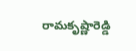రామకృష్ణారెడ్డి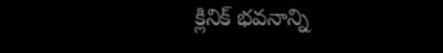క్లినిక్ భవనాన్ని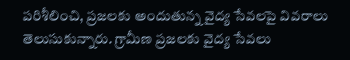పరిశీలించి, ప్రజలకు అందుతున్న వైద్య సేవలపై వివరాలు తెలుసుకున్నారు. గ్రామీణ ప్రజలకు వైద్య సేవలు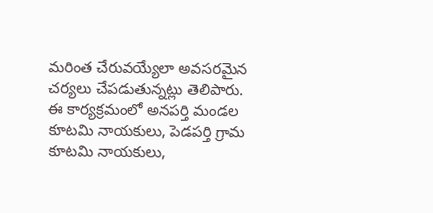మరింత చేరువయ్యేలా అవసరమైన చర్యలు చేపడుతున్నట్లు తెలిపారు.
ఈ కార్యక్రమంలో అనపర్తి మండల కూటమి నాయకులు, పెడపర్తి గ్రామ కూటమి నాయకులు,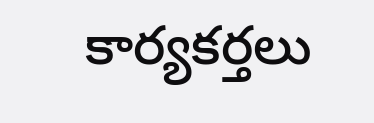కార్యకర్తలు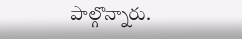పాల్గొన్నారు.